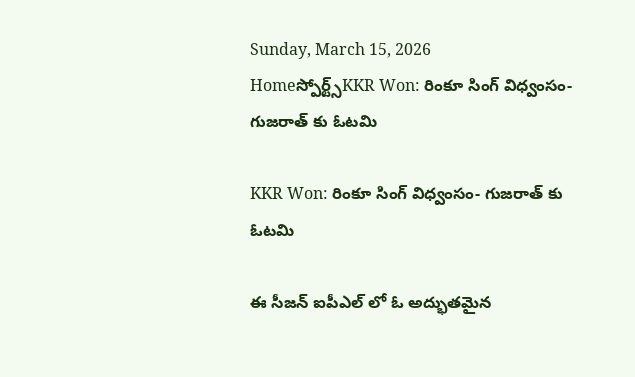Sunday, March 15, 2026
Homeస్పోర్ట్స్KKR Won: రింకూ సింగ్ విధ్వంసం- గుజరాత్ కు ఓటమి

KKR Won: రింకూ సింగ్ విధ్వంసం- గుజరాత్ కు ఓటమి

ఈ సీజన్ ఐపీఎల్ లో ఓ అద్భుతమైన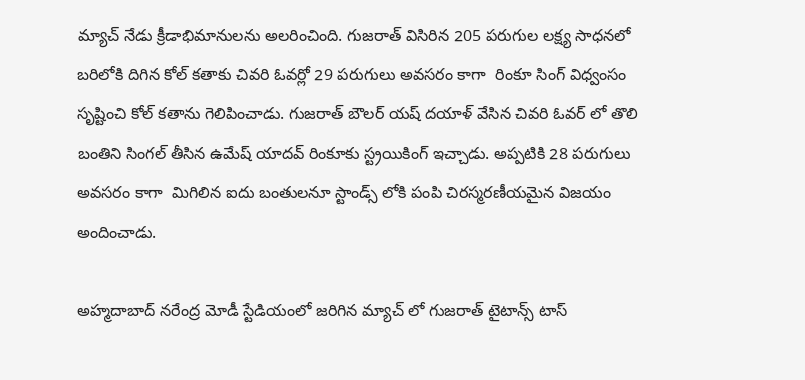మ్యాచ్ నేడు క్రీడాభిమానులను అలరించింది. గుజరాత్ విసిరిన 205 పరుగుల లక్ష్య సాధనలో బరిలోకి దిగిన కోల్ కతాకు చివరి ఓవర్లో 29 పరుగులు అవసరం కాగా  రింకూ సింగ్ విధ్వంసం సృష్టించి కోల్ కతాను గెలిపించాడు. గుజరాత్ బౌలర్ యష్ దయాళ్ వేసిన చివరి ఓవర్ లో తొలి బంతిని సింగల్ తీసిన ఉమేష్ యాదవ్ రింకూకు స్ట్రయికింగ్ ఇచ్చాడు. అప్పటికి 28 పరుగులు అవసరం కాగా  మిగిలిన ఐదు బంతులనూ స్టాండ్స్ లోకి పంపి చిరస్మరణీయమైన విజయం అందించాడు.

అహ్మదాబాద్ నరేంద్ర మోడీ స్టేడియంలో జరిగిన మ్యాచ్ లో గుజరాత్ టైటాన్స్ టాస్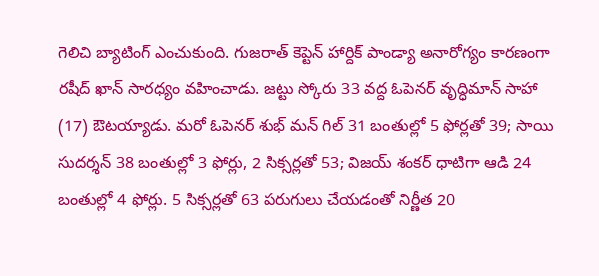గెలిచి బ్యాటింగ్ ఎంచుకుంది. గుజరాత్ కెప్టెన్ హార్దిక్ పాండ్యా అనారోగ్యం కారణంగా రషీద్ ఖాన్ సారధ్యం వహించాడు. జట్టు స్కోరు 33 వద్ద ఓపెనర్ వృద్ధిమాన్ సాహా (17) ఔటయ్యాడు. మరో ఓపెనర్ శుభ్ మన్ గిల్ 31 బంతుల్లో 5 ఫోర్లతో 39; సాయి సుదర్శన్ 38 బంతుల్లో 3 ఫోర్లు, 2 సిక్సర్లతో 53; విజయ్ శంకర్ ధాటిగా ఆడి 24 బంతుల్లో 4 ఫోర్లు. 5 సిక్సర్లతో 63 పరుగులు చేయడంతో నిర్ణీత 20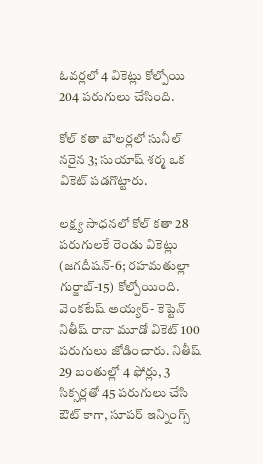ఓవర్లలో 4 వికెట్లు కోల్పోయి 204 పరుగులు చేసింది.

కోల్ కతా బౌలర్లలో సునీల్ నరైన 3; సుయాష్ శర్మ ఒక వికెట్ పడగొట్టారు.

లక్ష్య సాధనలో కోల్ కతా 28 పరుగులకే రెండు వికెట్లు (జగదీషన్-6; రహమతుల్లా గుర్జాబ్-15) కోల్పోయింది. వెంకటేష్ అయ్యర్- కెప్టెన్ నితీష్ రానా మూడో వికెట్ 100 పరుగులు జోడించారు. నితీష్ 29 బంతుల్లో 4 ఫోర్లు, 3  సిక్సర్లతో 45 పరుగులు చేసి ఔట్ కాగా, సూపర్ ఇన్నింగ్స్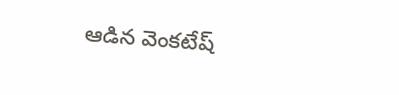ఆడిన వెంకటేష్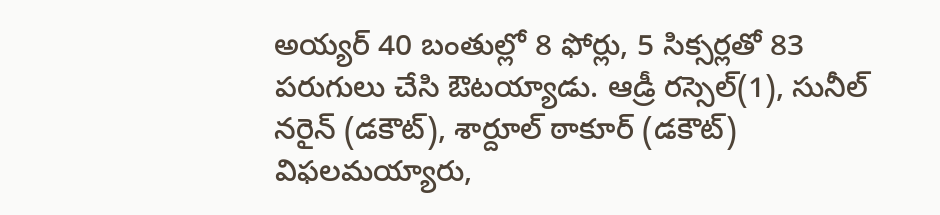అయ్యర్ 40 బంతుల్లో 8 ఫోర్లు, 5 సిక్సర్లతో 83 పరుగులు చేసి ఔటయ్యాడు. ఆడ్రీ రస్సెల్(1), సునీల్ నరైన్ (డకౌట్), శార్దూల్ ఠాకూర్ (డకౌట్) విఫలమయ్యారు,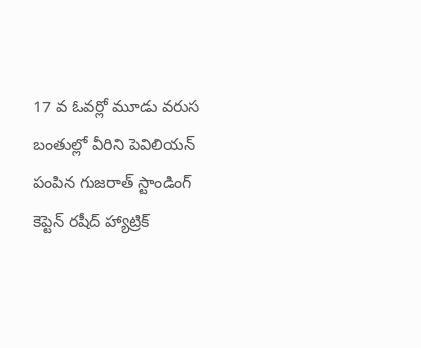17 వ ఓవర్లో మూడు వరుస బంతుల్లో వీరిని పెవిలియన్ పంపిన గుజరాత్ స్టాండింగ్ కెప్టెన్ రషీద్ హ్యాట్రిక్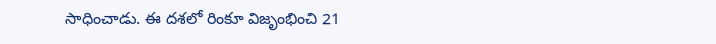సాధించాడు. ఈ దశలో రింకూ విజృంభించి 21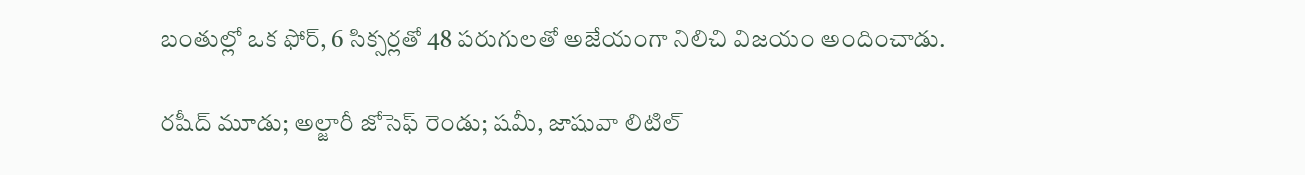బంతుల్లో ఒక ఫోర్, 6 సిక్సర్లతో 48 పరుగులతో అజేయంగా నిలిచి విజయం అందించాడు.

రషీద్ మూడు; అల్జారీ జోసెఫ్ రెండు; షమీ, జాషువా లిటిల్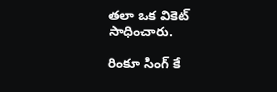తలా ఒక వికెట్ సాధించారు.

రింకూ సింగ్ కే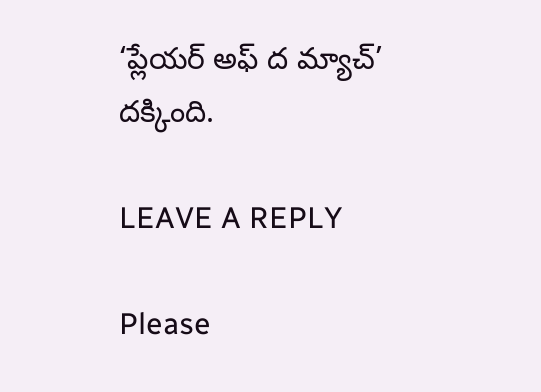‘ప్లేయర్ అఫ్ ద మ్యాచ్’ దక్కింది.

LEAVE A REPLY

Please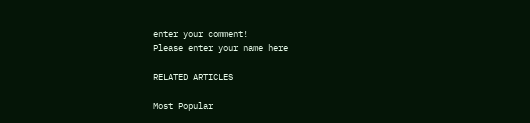enter your comment!
Please enter your name here

RELATED ARTICLES

Most Popular